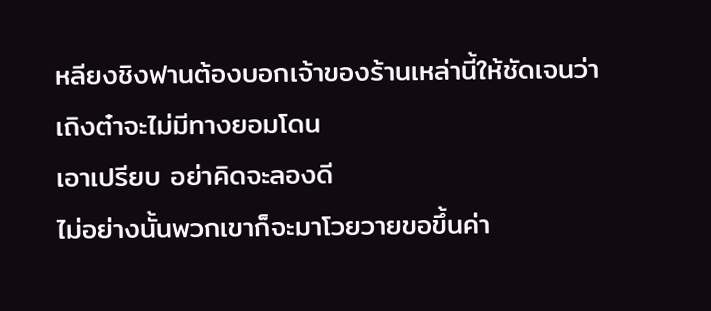หลียงชิงฟานต้องบอกเจ้าของร้านเหล่านี้ให้ชัดเจนว่า เถิงต๋าจะไม่มีทางยอมโดน
เอาเปรียบ อย่าคิดจะลองดี
ไม่อย่างนั้นพวกเขาก็จะมาโวยวายขอขึ้นค่า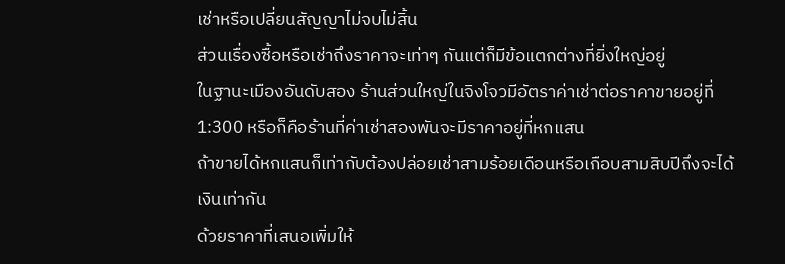เช่าหรือเปลี่ยนสัญญาไม่จบไม่สิ้น
ส่วนเรื่องซื้อหรือเช่าถึงราคาจะเท่าๆ กันแต่ก็มีข้อแตกต่างที่ยิ่งใหญ่อยู่
ในฐานะเมืองอันดับสอง ร้านส่วนใหญ่ในจิงโจวมีอัตราค่าเช่าต่อราคาขายอยู่ที่
1:300 หรือก็คือร้านที่ค่าเช่าสองพันจะมีราคาอยู่ที่หกแสน
ถ้าขายได้หกแสนก็เท่ากับต้องปล่อยเช่าสามร้อยเดือนหรือเกือบสามสิบปีถึงจะได้
เงินเท่ากัน
ด้วยราคาที่เสนอเพิ่มให้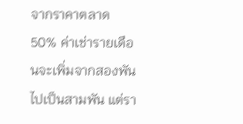จากราคาตลาด 50% ค่าเช่ารายเดือนจะเพิ่มจากสองพัน
ไปเป็นสามพัน แต่รา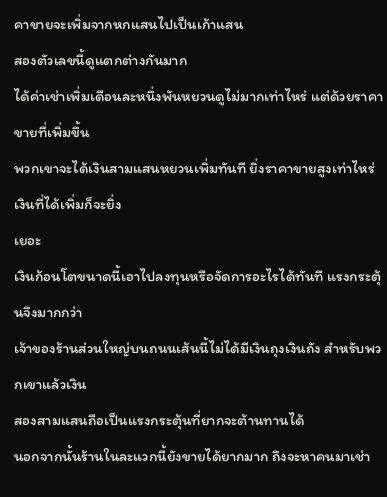คาขายจะเพิ่มจากหกแสนไปเป็นเก้าแสน
สองตัวเลขนี้ดูแตกต่างกันมาก
ได้ค่าเช่าเพิ่มเดือนละหนึ่งพันหยวนดูไม่มากเท่าไหร่ แต่ด้วยราคาขายที่เพิ่มขึ้น
พวกเขาจะได้เงินสามแสนหยวนเพิ่มทันที ยิ่งราคาขายสูงเท่าไหร่เงินที่ได้เพิ่มก็จะยิ่ง
เยอะ
เงินก้อนโตขนาดนี้เอาไปลงทุนหรือจัดการอะไรได้ทันที แรงกระตุ้นจึงมากกว่า
เจ้าของร้านส่วนใหญ่บนถนนเส้นนี้ไม่ได้มีเงินถุงเงินถัง สําหรับพวกเขาแล้วเงิน
สองสามแสนถือเป็นแรงกระตุ้นที่ยากจะต้านทานได้
นอกจากนั้นร้านในละแวกนี้ยังขายได้ยากมาก ถึงจะหาคนมาเช่า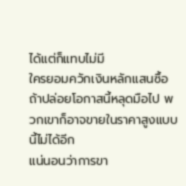ได้แต่ก็แทบไม่มี
ใครยอมควักเงินหลักแสนซื้อ
ถ้าปล่อยโอกาสนี้หลุดมือไป พวกเขาก็อาจขายในราคาสูงแบบนี้ไม่ได้อีก
แน่นอนว่าการขา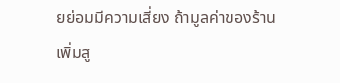ยย่อมมีความเสี่ยง ถ้ามูลค่าของร้านเพิ่มสู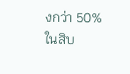งกว่า 50% ในสิบ